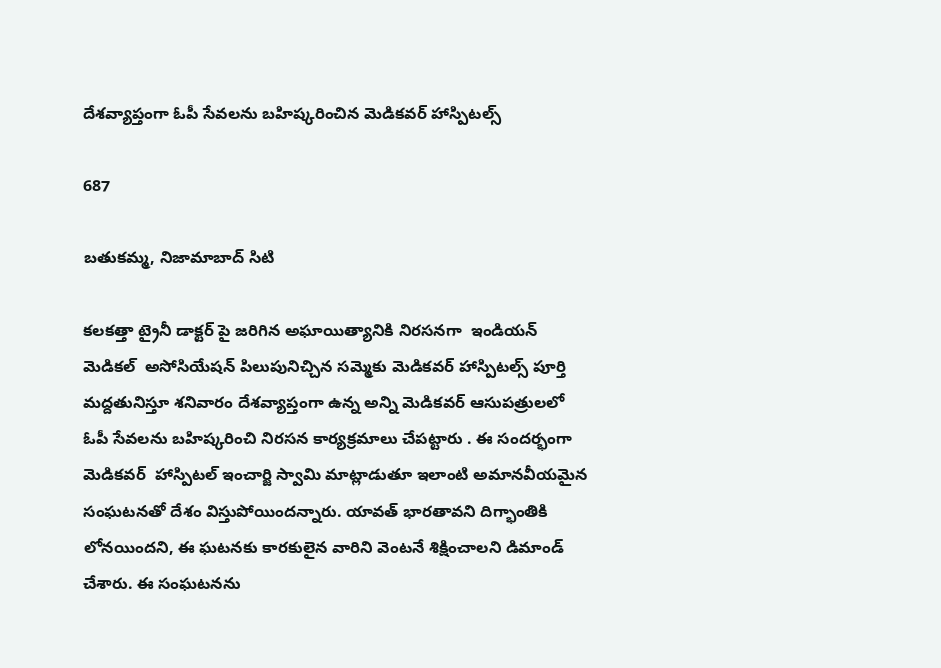దేశవ్యాప్తంగా ఓపీ సేవలను బహిష్కరించిన మెడికవర్ హాస్పిటల్స్

687

బతుకమ్మ, నిజామాబాద్ సిటి

కలకత్తా ట్రైనీ డాక్టర్ పై జరిగిన అఘాయిత్యానికి నిరసనగా  ఇండియన్ మెడికల్  అసోసియేషన్ పిలుపునిచ్చిన సమ్మెకు మెడికవర్ హాస్పిటల్స్ పూర్తి మద్దతునిస్తూ శనివారం దేశవ్యాప్తంగా ఉన్న అన్ని మెడికవర్ ఆసుపత్రులలో ఓపీ సేవలను బహిష్కరించి నిరసన కార్యక్రమాలు చేపట్టారు . ఈ సందర్భంగా మెడికవర్  హాస్పిటల్ ఇంచార్జి స్వామి మాట్లాడుతూ ఇలాంటి అమానవీయమైన సంఘటనతో దేశం విస్తుపోయిందన్నారు. యావత్ భారతావని దిగ్భాంతికి లోనయిందని, ఈ ఘటనకు కారకులైన వారిని వెంటనే శిక్షించాలని డిమాండ్ చేశారు. ఈ సంఘటనను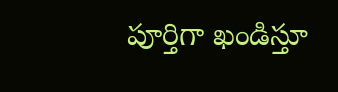పూర్తిగా ఖండిస్తూ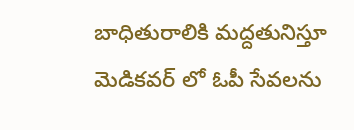బాధితురాలికి మద్దతునిస్తూ మెడికవర్ లో ఓపీ సేవలను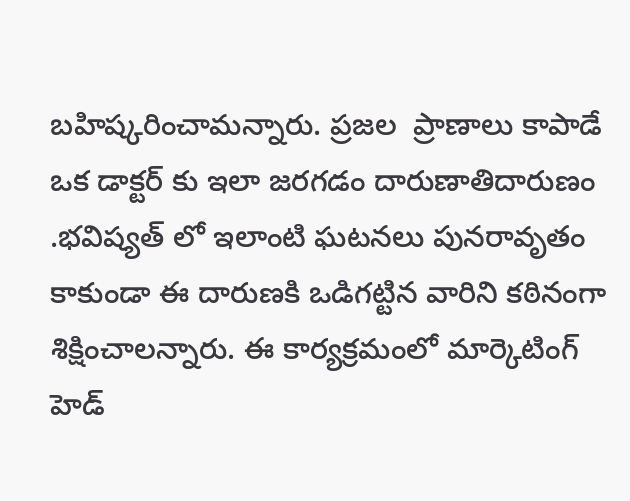బహిష్కరించామన్నారు. ప్రజల  ప్రాణాలు కాపాడే ఒక డాక్టర్ కు ఇలా జరగడం దారుణాతిదారుణం .భవిష్యత్ లో ఇలాంటి ఘటనలు పునరావృతం కాకుండా ఈ దారుణకి ఒడిగట్టిన వారిని కఠినంగా శిక్షించాలన్నారు. ఈ కార్యక్రమంలో మార్కెటింగ్ హెడ్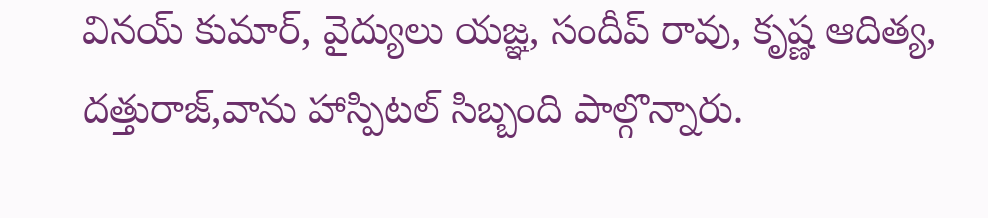వినయ్ కుమార్, వైద్యులు యజ్ఞ, సందీప్ రావు, కృష్ణ ఆదిత్య, దత్తురాజ్,వాను హాస్పిటల్ సిబ్బంది పాల్గొన్నారు.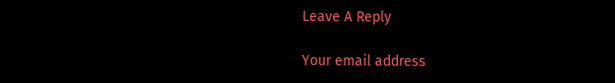Leave A Reply

Your email address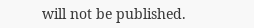will not be published.